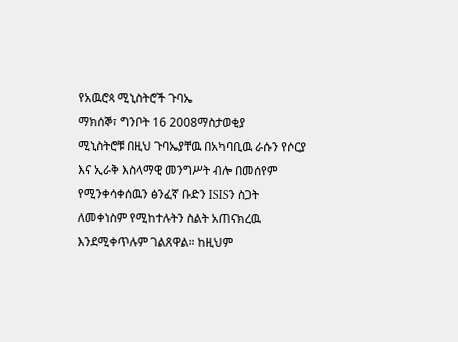የአዉሮጳ ሚኒስትሮች ጉባኤ
ማክሰኞ፣ ግንቦት 16 2008ማስታወቂያ
ሚኒስትሮቹ በዚህ ጉባኤያቸዉ በአካባቢዉ ራሱን የሶርያ እና ኢራቅ እስላማዊ መንግሥት ብሎ በመሰየም የሚንቀሳቀሰዉን ፅንፈኛ ቡድን ISISን ስጋት ለመቀነስም የሚከተሉትን ስልት አጠናክረዉ እንደሚቀጥሉም ገልጸዋል። ከዚህም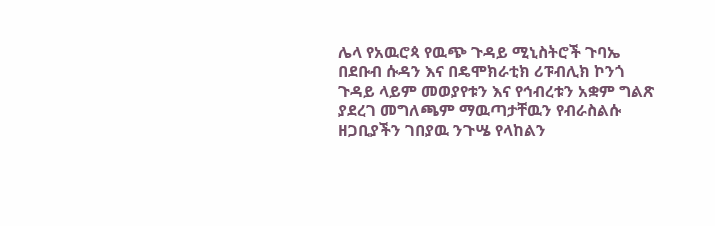ሌላ የአዉሮጳ የዉጭ ጉዳይ ሚኒስትሮች ጉባኤ በደቡብ ሱዳን እና በዴሞክራቲክ ሪፑብሊክ ኮንጎ ጉዳይ ላይም መወያየቱን እና የኅብረቱን አቋም ግልጽ ያደረገ መግለጫም ማዉጣታቸዉን የብራስልሱ ዘጋቢያችን ገበያዉ ንጉሤ የላከልን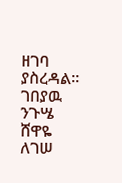ዘገባ ያስረዳል።
ገበያዉ ንጉሤ
ሸዋዬ ለገሠ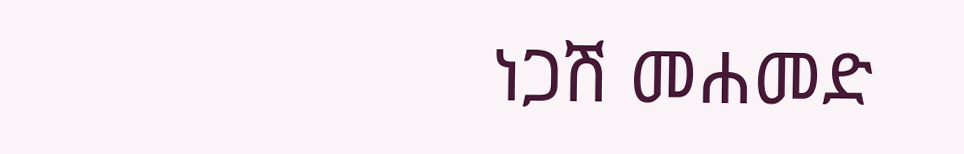ነጋሽ መሐመድ